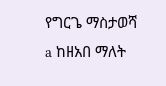የግርጌ ማስታወሻ
a ከዘአበ ማለት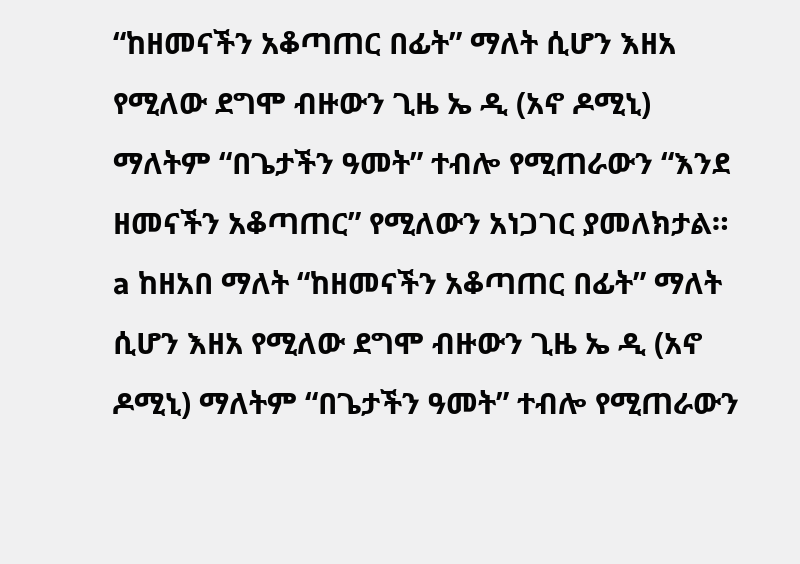“ከዘመናችን አቆጣጠር በፊት” ማለት ሲሆን እዘአ የሚለው ደግሞ ብዙውን ጊዜ ኤ ዲ (አኖ ዶሚኒ) ማለትም “በጌታችን ዓመት” ተብሎ የሚጠራውን “እንደ ዘመናችን አቆጣጠር” የሚለውን አነጋገር ያመለክታል።
a ከዘአበ ማለት “ከዘመናችን አቆጣጠር በፊት” ማለት ሲሆን እዘአ የሚለው ደግሞ ብዙውን ጊዜ ኤ ዲ (አኖ ዶሚኒ) ማለትም “በጌታችን ዓመት” ተብሎ የሚጠራውን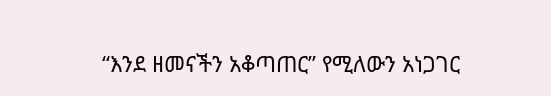“እንደ ዘመናችን አቆጣጠር” የሚለውን አነጋገር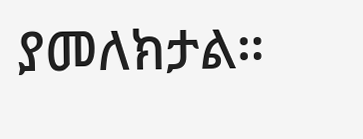ያመለክታል።